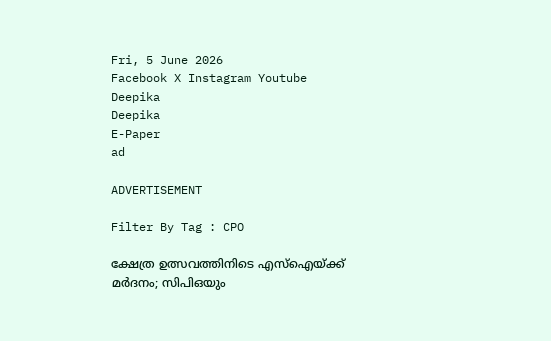Fri, 5 June 2026
Facebook X Instagram Youtube
Deepika
Deepika
E-Paper
ad

ADVERTISEMENT

Filter By Tag : CPO

ക്ഷേത്ര ഉത്സവത്തിനിടെ എസ്ഐയ്ക്ക് മർദനം; സിപിഒയും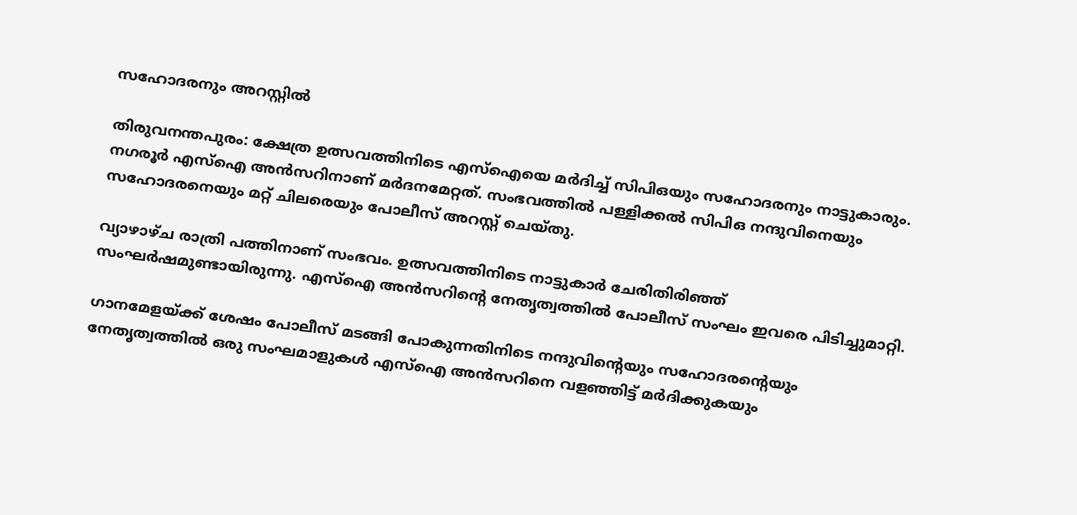സഹോദരനും അറസ്റ്റിൽ

തിരുവനന്തപുരം: ക്ഷേത്ര ഉത്സവത്തിനിടെ എസ്ഐയെ മർദിച്ച് സിപിഒയും സഹോദരനും നാട്ടുകാരും. നഗരൂർ എസ്ഐ അൻസറിനാണ് മർദനമേറ്റത്. സംഭവത്തിൽ പള്ളിക്കൽ സിപിഒ നന്ദുവിനെയും സഹോദരനെയും മറ്റ് ചിലരെയും പോലീസ് അറസ്റ്റ് ചെയ്തു.

വ്യാഴാഴ്ച രാത്രി പത്തിനാണ് സംഭവം. ഉത്സവത്തിനിടെ നാട്ടുകാർ ചേരിതിരിഞ്ഞ് സംഘർഷമുണ്ടായിരുന്നു. എസ്ഐ അൻസറിന്‍റെ നേതൃത്വത്തിൽ പോലീസ് സംഘം ഇവരെ പിടിച്ചുമാറ്റി.

ഗാനമേളയ്ക്ക് ശേഷം പോലീസ് മടങ്ങി പോകുന്നതിനിടെ നന്ദുവിന്‍റെയും സഹോദരന്‍റെയും നേതൃത്വത്തിൽ ഒരു സംഘമാളുകൾ എസ്ഐ അൻസറിനെ വളഞ്ഞിട്ട് മർദിക്കുകയും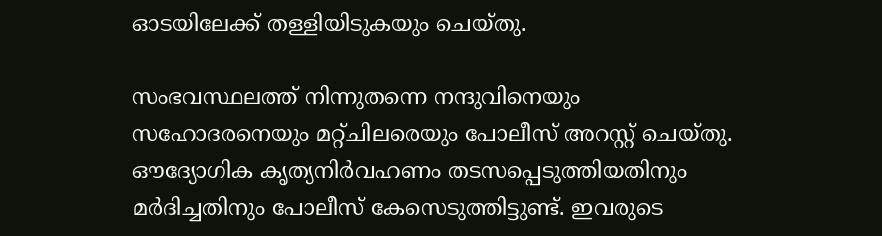ഓടയിലേക്ക് തള്ളിയിടുകയും ചെയ്തു.

സംഭവസ്ഥലത്ത് നിന്നുതന്നെ നന്ദുവിനെയും സഹോദരനെയും മറ്റ്ചിലരെയും പോലീസ് അറസ്റ്റ് ചെയ്തു. ഔദ്യോഗിക കൃത്യനിർവഹണം തടസപ്പെടുത്തിയതിനും മർദിച്ചതിനും പോലീസ് കേസെടുത്തിട്ടുണ്ട്. ഇവരുടെ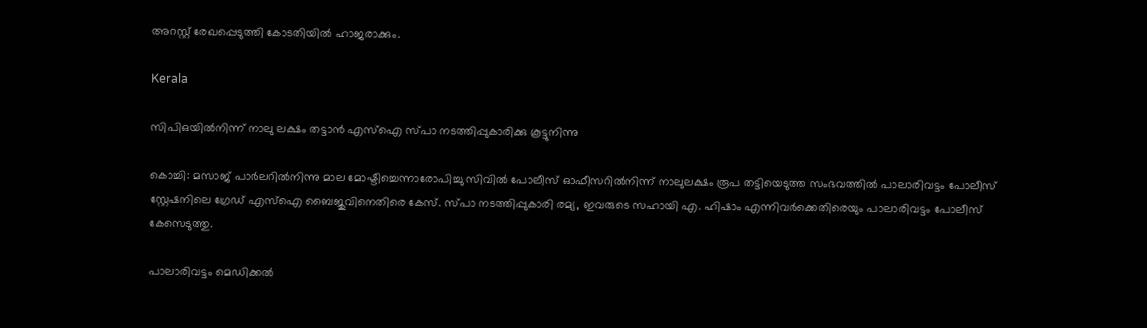അറസ്റ്റ് രേഖപ്പെടുത്തി കോടതിയിൽ ഹാജരാക്കും.

Kerala

സിപിഒയില്‍നിന്ന് നാലു ലക്ഷം തട്ടാൻ എസ്ഐ സ്പാ നടത്തിപ്പുകാരിക്കു കൂട്ടുനിന്നു

കൊച്ചി: മസാജ് പാര്‍ലറില്‍നിന്നു മാല മോഷ്ടിച്ചെന്നാരോപിച്ചു സിവില്‍ പോലീസ് ഓഫീസറില്‍നിന്ന് നാലുലക്ഷം രൂപ തട്ടിയെടുത്ത സംഭവത്തില്‍ പാലാരിവട്ടം പോലീസ് സ്റ്റേഷനിലെ ഗ്രേഡ് എസ്‌ഐ ബൈജുവിനെതിരെ കേസ്. സ്പാ നടത്തിപ്പുകാരി രമ്യ, ഇവരുടെ സഹായി എ. ഹിഷാം എന്നിവര്‍ക്കെതിരെയും പാലാരിവട്ടം പോലീസ് കേസെടുത്തു.

പാലാരിവട്ടം മെഡിക്കല്‍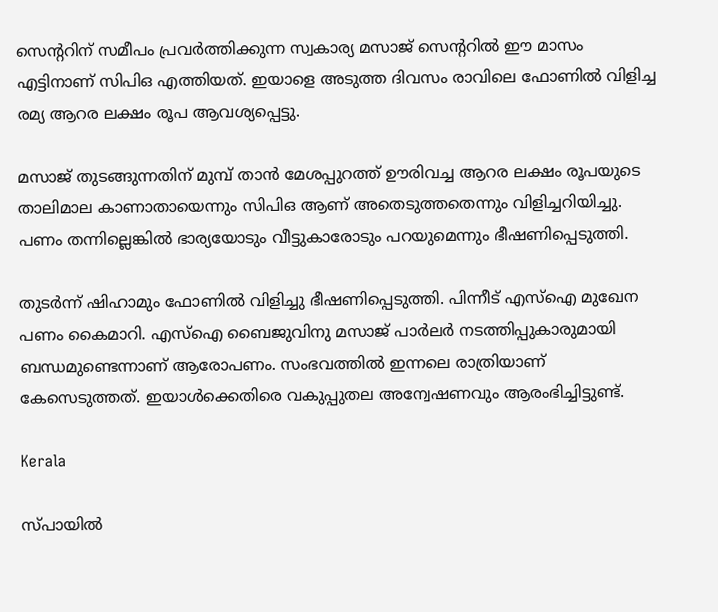സെന്‍ററിന് സമീപം പ്രവര്‍ത്തിക്കുന്ന സ്വകാര്യ മസാജ് സെന്‍ററില്‍ ഈ മാസം എട്ടിനാണ് സിപിഒ എത്തിയത്. ഇയാളെ അടുത്ത ദിവസം രാവിലെ ഫോണില്‍ വിളിച്ച രമ്യ ആറര ലക്ഷം രൂപ ആവശ്യപ്പെട്ടു.

മസാജ് തുടങ്ങുന്നതിന് മുമ്പ് താന്‍ മേശപ്പുറത്ത് ഊരിവച്ച ആറര ലക്ഷം രൂപയുടെ താലിമാല കാണാതായെന്നും സിപിഒ ആണ് അതെടുത്തതെന്നും വിളിച്ചറിയിച്ചു. പണം തന്നില്ലെങ്കില്‍ ഭാര്യയോടും വീട്ടുകാരോടും പറയുമെന്നും ഭീഷണിപ്പെടുത്തി.

തുടര്‍ന്ന് ഷിഹാമും ഫോണില്‍ വിളിച്ചു ഭീഷണിപ്പെടുത്തി. പിന്നീട് എസ്ഐ മുഖേന പണം കൈമാറി. എസ്‌ഐ ബൈജുവിനു മസാജ് പാര്‍ലര്‍ നടത്തിപ്പുകാരുമായി ബന്ധമുണ്ടെന്നാണ് ആരോപണം. സംഭവത്തില്‍ ഇന്നലെ രാത്രിയാണ് കേസെടുത്തത്. ഇയാള്‍ക്കെതിരെ വകുപ്പുതല അന്വേഷണവും ആരംഭിച്ചിട്ടുണ്ട്.

Kerala

സ്പായിൽ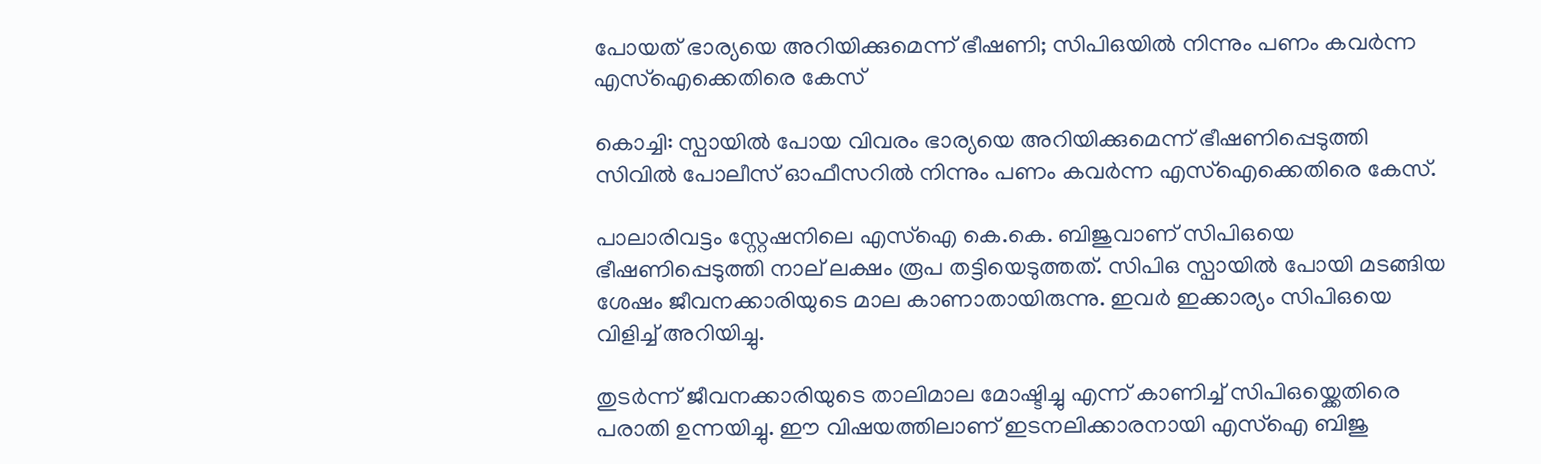പോയത് ഭാര്യയെ അറിയിക്കുമെന്ന് ഭീഷണി; സിപിഒയിൽ നിന്നും പണം കവർന്ന എസ്ഐക്കെതിരെ കേസ്

കൊച്ചി: സ്പായിൽ പോയ വിവരം ഭാര്യയെ അറിയിക്കുമെന്ന് ഭീഷണിപ്പെടുത്തി സിവിൽ പോലീസ് ഓഫീസറിൽ നിന്നും പണം കവർന്ന എസ്ഐക്കെതിരെ കേസ്.

പാലാരിവട്ടം സ്റ്റേഷനിലെ എസ്ഐ കെ.കെ. ബിജുവാണ് സിപിഒയെ ഭീഷണിപ്പെടുത്തി നാല് ലക്ഷം രൂപ തട്ടിയെടുത്തത്. സിപിഒ സ്പായിൽ പോയി മടങ്ങിയ ശേഷം ജീവനക്കാരിയുടെ മാല കാണാതായിരുന്നു. ഇവർ ഇക്കാര്യം സിപിഒയെ വിളിച്ച് അറിയിച്ചു.

തുടർന്ന് ജീവനക്കാരിയുടെ താലിമാല മോഷ്ടിച്ചു എന്ന് കാണിച്ച് സിപിഒയ്ക്കെതിരെ പരാതി ഉന്നയിച്ചു. ഈ വിഷയത്തിലാണ് ഇടനലിക്കാരനായി എസ്ഐ ബിജു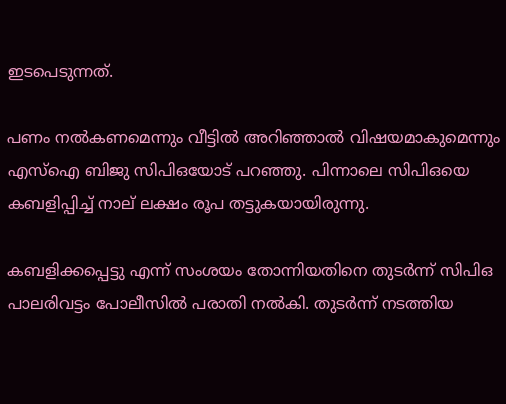ഇടപെടുന്നത്.

പണം നൽ‌കണമെന്നും വീട്ടിൽ അറിഞ്ഞാൽ വിഷയമാകുമെന്നും എസ്ഐ ബിജു സിപിഒയോട് പറഞ്ഞു. പിന്നാലെ സിപിഒയെ കബളിപ്പിച്ച് നാല് ലക്ഷം രൂപ തട്ടുകയായിരുന്നു.

കബളിക്കപ്പെട്ടു എന്ന് സംശയം തോന്നിയതിനെ തുടർന്ന് സിപിഒ പാലരിവട്ടം പോലീസിൽ പരാതി നൽകി. തുടർന്ന് നടത്തിയ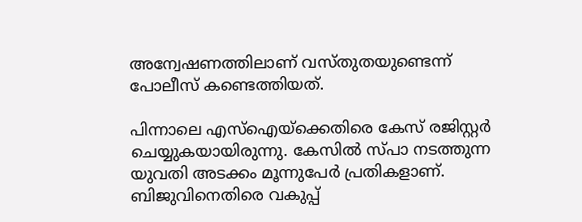അന്വേഷണത്തിലാണ് വസ്തുതയുണ്ടെന്ന് പോലീസ് കണ്ടെത്തിയത്.

പിന്നാലെ എസ്ഐയ്ക്കെതിരെ കേസ് രജിസ്റ്റർ ചെയ്യുകയായിരുന്നു. കേസിൽ സ്പാ നടത്തുന്ന യുവതി അടക്കം മൂന്നുപേർ പ്രതികളാണ്. ബിജുവിനെതിരെ വകുപ്പ്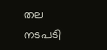തല നടപടി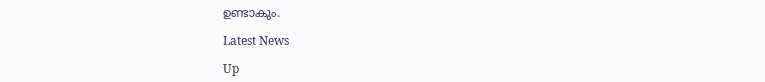ഉണ്ടാകും.

Latest News

Up